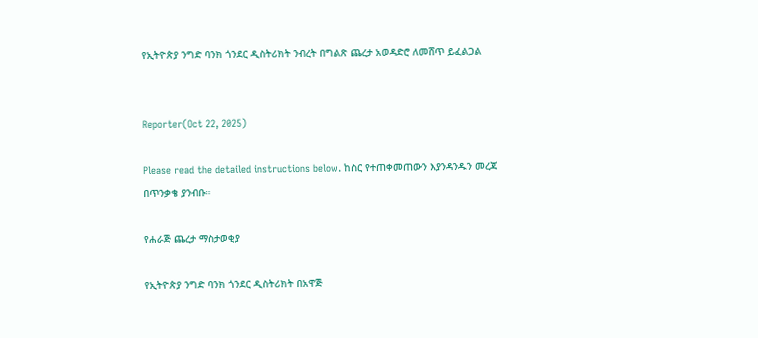የኢትዮጵያ ንግድ ባንክ ጎንደር ዲስትሪክት ንብረት በግልጽ ጨረታ አወዳድሮ ለመሸጥ ይፈልጋል


Reporter(Oct 22, 2025)

Please read the detailed instructions below. ከስር የተጠቀመጠውን እያንዳንዱን መረጃ በጥንቃቄ ያንብቡ።

የሐራጅ ጨረታ ማስታወቂያ

የኢትዮጵያ ንግድ ባንክ ጎንደር ዲስትሪክት በአዋጅ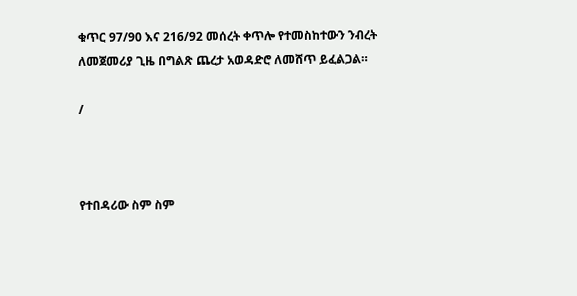ቁጥር 97/90 እና 216/92 መሰረት ቀጥሎ የተመስከተውን ንብረት ለመጀመሪያ ጊዜ በግልጽ ጨረታ አወዳድሮ ለመሸጥ ይፈልጋል።

/



የተበዳሪው ስም ስም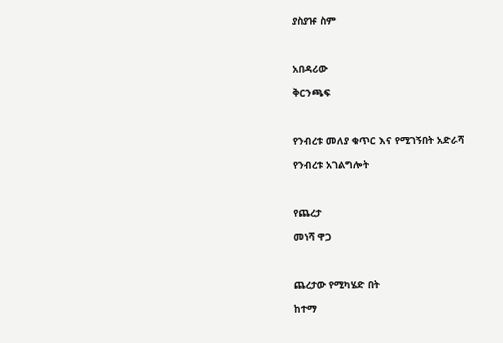ያስያዡ ስም



አበዳሪው

ቅርንጫፍ



የንብረቱ መለያ ቁጥር እና የሚገኝበት አድራሻ

የንብረቱ አገልግሎት



የጨረታ

መነሻ ዋጋ



ጨረታው የሚካሄድ በት

ከተማ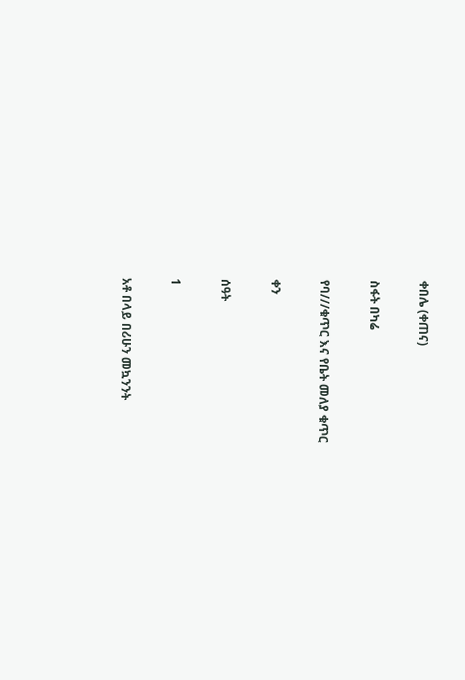ቀበሌ (ቀጠና)

ስፋት በካሬ

የባ///ቁጥር እና የቤት መለያ ቁጥር

ቀን

ሰዓት

1

አቶ በላይ በሪሁን መኳንንት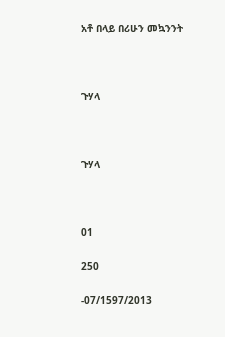አቶ በላይ በሪሁን መኳንንት



ጉሃላ



ጉሃላ



01

250

-07/1597/2013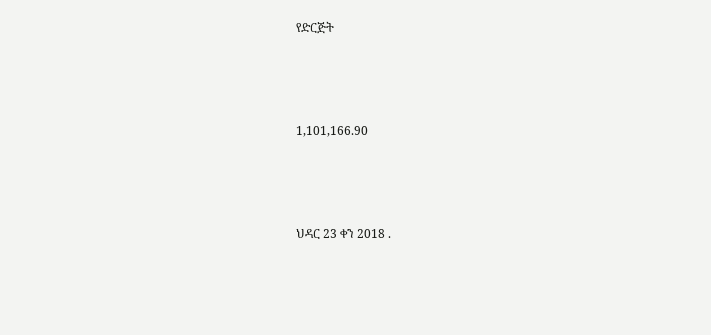የድርጅት



1,101,166.90



ህዳር 23 ቀን 2018 .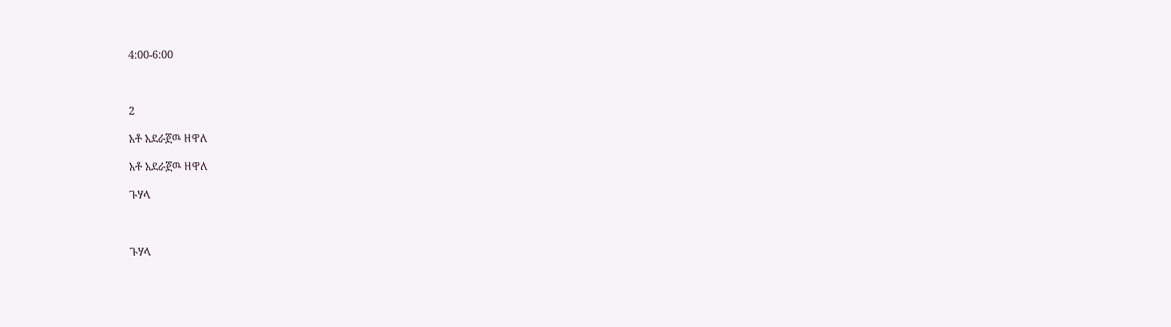4:00-6:00



2

አቶ አደራጀዉ ዘዋለ

አቶ አደራጀዉ ዘዋለ

ጉሃላ



ጉሃላ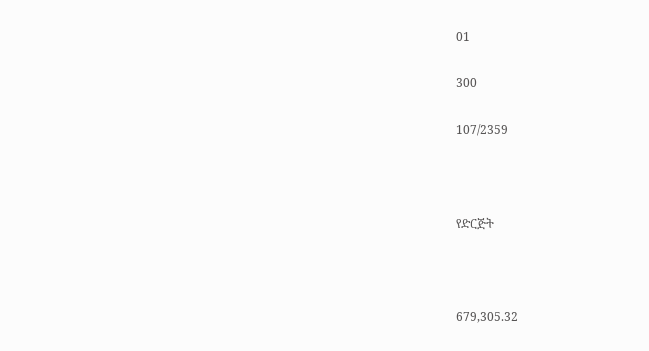01

300

107/2359



የድርጅት



679,305.32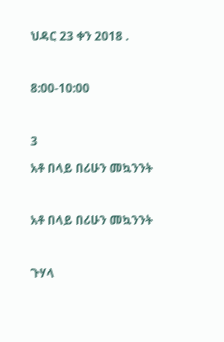ህዳር 23 ቀን 2018 .



8:00-10:00



3

አቶ በላይ በሪሁን መኳንንት



አቶ በላይ በሪሁን መኳንንት



ጉሃላ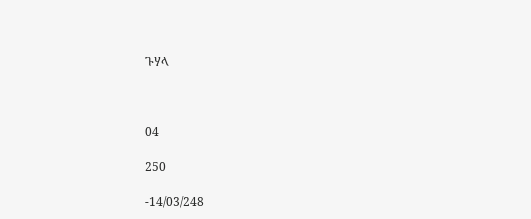ጉሃላ



04

250

-14/03/248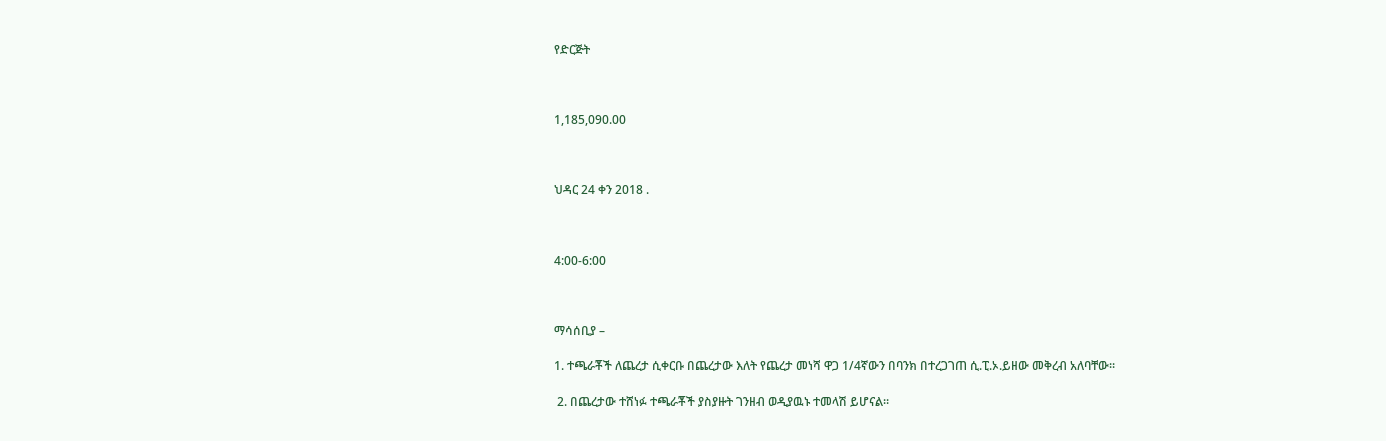የድርጅት



1,185,090.00



ህዳር 24 ቀን 2018 .



4:00-6:00



ማሳሰቢያ –

1. ተጫራቾች ለጨረታ ሲቀርቡ በጨረታው እለት የጨረታ መነሻ ዋጋ 1/4ኛውን በባንክ በተረጋገጠ ሲ.ፒ.ኦ.ይዘው መቅረብ አለባቸው።

 2. በጨረታው ተሸነፉ ተጫራቾች ያስያዙት ገንዘብ ወዲያዉኑ ተመላሽ ይሆናል።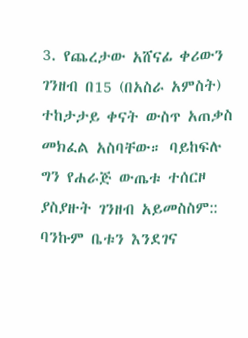3. የጨረታው አሸናፊ ቀሪውን ገንዘብ በ15 (በአስራ አምስት) ተከታታይ ቀናት ውስጥ አጠቃስ መክፈል አስባቸው። ባይከፍሉ ግን የሐራጅ ውጤቱ ተሰርዞ ያስያዙት ገንዘብ አይመስስም:: ባንኩም ቤቱን እንደገና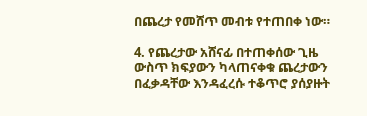በጨረታ የመሸጥ መብቱ የተጠበቀ ነው።

4. የጨረታው አሸናፊ በተጠቀሰው ጊዜ ውስጥ ክፍያውን ካላጠናቀቁ ጨረታውን በፈቃዳቸው እንዳፈረሱ ተቆጥሮ ያሰያዙት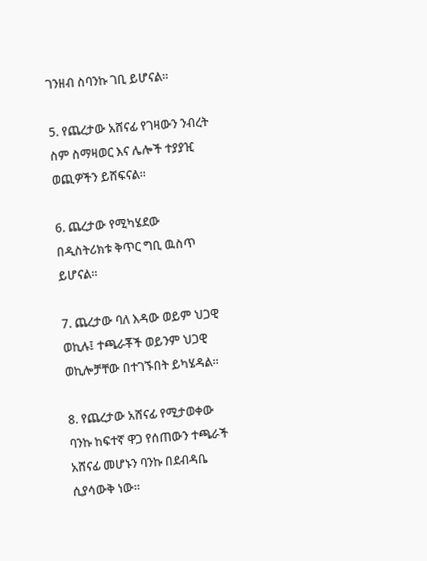ገንዘብ ስባንኩ ገቢ ይሆናል።

5. የጨረታው አሸናፊ የገዛውን ንብረት ስም ስማዛወር እና ሌሎች ተያያዢ ወጪዎችን ይሸፍናል።

6. ጨረታው የሚካሄደው በዲስትሪክቱ ቅጥር ግቢ ዉስጥ ይሆናል።

7. ጨረታው ባለ እዳው ወይም ህጋዊ ወኪሉ፤ ተጫራቾች ወይንም ህጋዊ ወኪሎቻቸው በተገኙበት ይካሄዳል።

8. የጨረታው አሸናፊ የሚታወቀው ባንኩ ከፍተኛ ዋጋ የሰጠውን ተጫራች አሸናፊ መሆኑን ባንኩ በደብዳቤ ሲያሳውቅ ነው።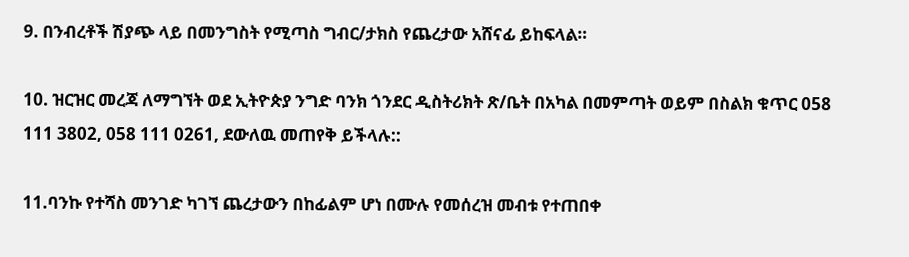9. በንብረቶች ሽያጭ ላይ በመንግስት የሚጣስ ግብር/ታክስ የጨረታው አሸናፊ ይከፍላል።

10. ዝርዝር መረጃ ለማግኘት ወደ ኢትዮጵያ ንግድ ባንክ ጎንደር ዲስትሪክት ጽ/ቤት በአካል በመምጣት ወይም በስልክ ቁጥር 058 111 3802, 058 111 0261, ደውለዉ መጠየቅ ይችላሉ::

11.ባንኩ የተሻስ መንገድ ካገኘ ጨረታውን በከፊልም ሆነ በሙሉ የመሰረዝ መብቱ የተጠበቀ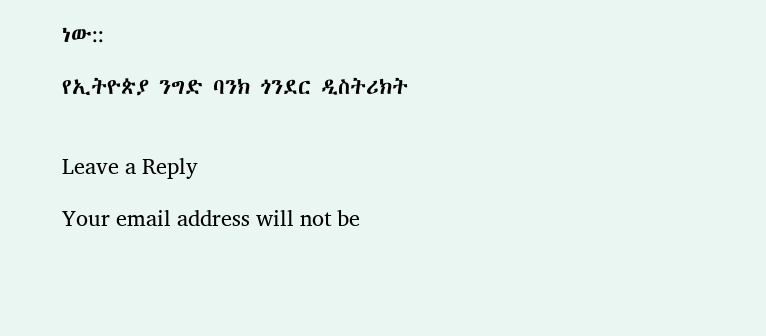ነው::

የኢትዮጵያ ንግድ ባንክ ጎንደር ዲስትሪክት


Leave a Reply

Your email address will not be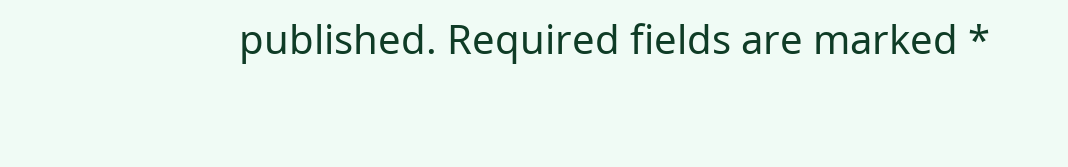published. Required fields are marked *